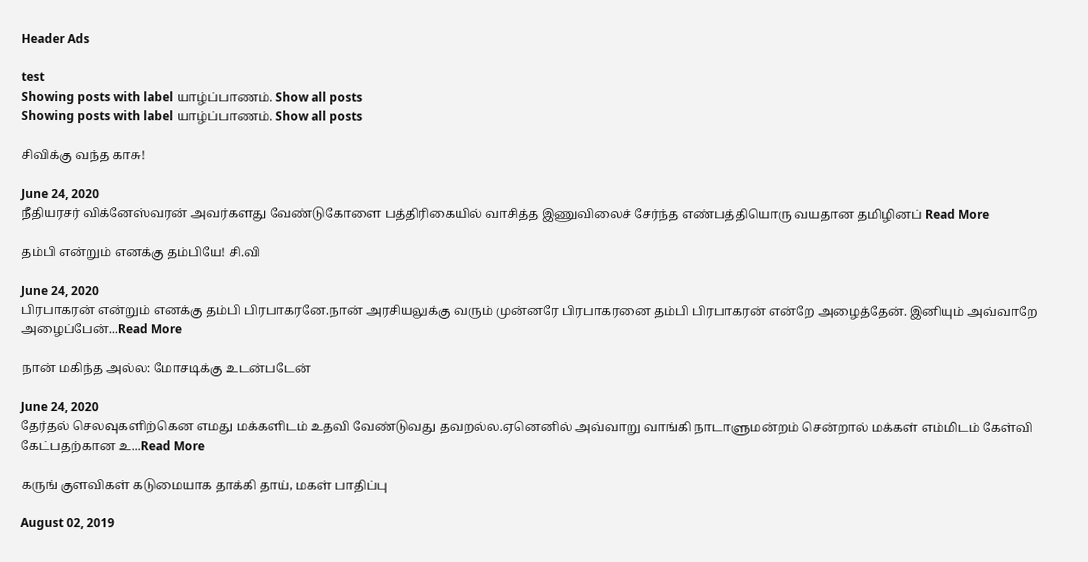Header Ads

test
Showing posts with label யாழ்ப்பாணம். Show all posts
Showing posts with label யாழ்ப்பாணம். Show all posts

சிவிக்கு வந்த காசு!

June 24, 2020
நீதியரசர் விக்னேஸ்வரன் அவர்களது வேண்டுகோளை பத்திரிகையில் வாசித்த இணுவிலைச் சேர்ந்த எண்பத்தியொரு வயதான தமிழினப் Read More

தம்பி என்றும் எனக்கு தம்பியே! சி.வி

June 24, 2020
பிரபாகரன் என்றும் எனக்கு தம்பி பிரபாகரனே.நான் அரசியலுக்கு வரும் முன்னரே பிரபாகரனை தம்பி பிரபாகரன் என்றே அழைத்தேன். இனியும் அவ்வாறே அழைப்பேன்...Read More

நான் மகிந்த அல்ல: மோசடிக்கு உடன்படேன்

June 24, 2020
தேர்தல் செலவுகளிற்கென எமது மக்களிடம் உதவி வேண்டுவது தவறல்ல.ஏனெனில் அவ்வாறு வாங்கி நாடாளுமன்றம் சென்றால் மக்கள் எம்மிடம் கேள்வி கேட்பதற்கான உ...Read More

கருங் குளவிகள் கடுமையாக தாக்கி தாய், மகள் பாதிப்பு

August 02, 2019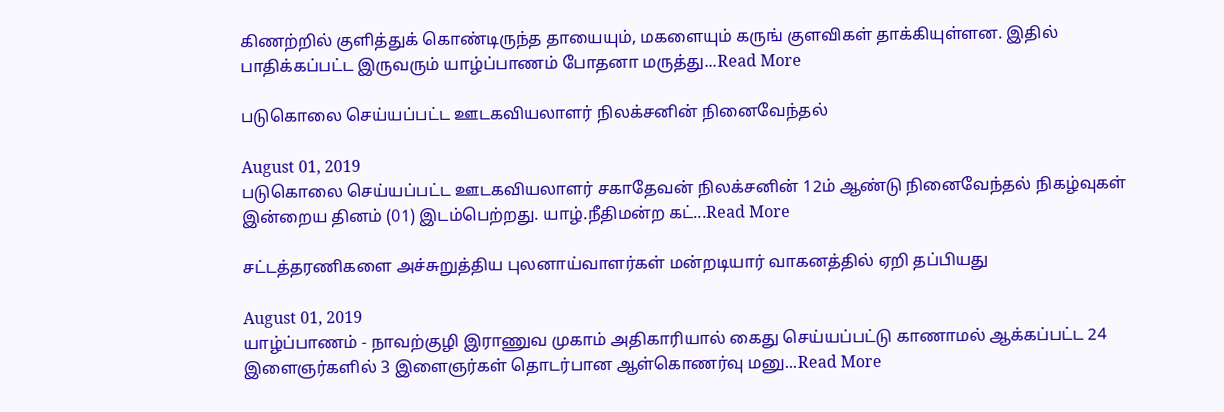கிணற்றில் குளித்துக் கொண்டிருந்த தாயையும், மகளையும் கருங் குளவிகள் தாக்கியுள்ளன. இதில் பாதிக்கப்பட்ட இருவரும் யாழ்ப்பாணம் போதனா மருத்து...Read More

படுகொலை செய்யப்பட்ட ஊடகவியலாளர் நிலக்சனின் நினைவேந்தல்

August 01, 2019
படுகொலை செய்யப்பட்ட ஊடகவியலாளர் சகாதேவன் நிலக்சனின் 12ம் ஆண்டு நினைவேந்தல் நிகழ்வுகள் இன்றைய தினம் (01) இடம்பெற்றது. யாழ்.நீதிமன்ற கட்...Read More

சட்டத்தரணிகளை அச்சுறுத்திய புலனாய்வாளர்கள் மன்றடியார் வாகனத்தில் ஏறி தப்பியது

August 01, 2019
யாழ்ப்பாணம் - நாவற்குழி இராணுவ முகாம் அதிகாரியால் கைது செய்யப்பட்டு காணாமல் ஆக்கப்பட்ட 24 இளைஞர்களில் 3 இளைஞர்கள் தொடர்பான ஆள்கொணர்வு மனு...Read More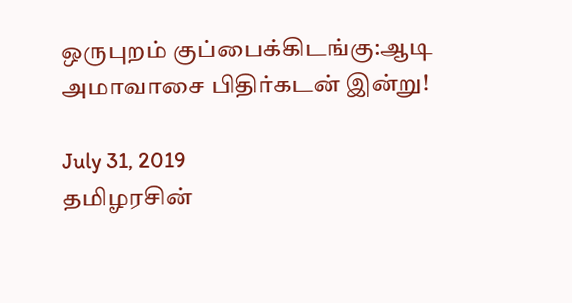ஒருபுறம் குப்பைக்கிடங்கு:ஆடி அமாவாசை பிதிர்கடன் இன்று!

July 31, 2019
தமிழரசின்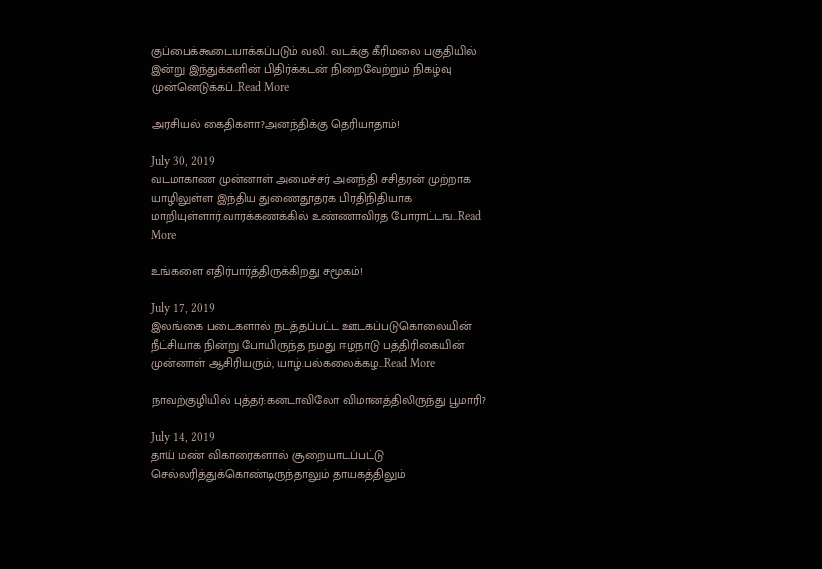குப்பைக்கூடையாக்கப்படும் வலி. வடக்கு கீரிமலை பகுதியில் இன்று இந்துக்களின் பிதிர்க்கடன் நிறைவேற்றும் நிகழ்வு முன்னெடுக்கப்...Read More

அரசியல் கைதிகளா?அனந்திக்கு தெரியாதாம்!

July 30, 2019
வடமாகாண முன்னாள் அமைச்சர் அனந்தி சசிதரன் முற்றாக யாழிலுள்ள இந்திய துணைதூதரக பிரதிநிதியாக மாறியுள்ளார்.வாரக்கணக்கில் உண்ணாவிரத போராட்டங...Read More

உங்களை எதிர்பார்த்திருக்கிறது சமூகம்!

July 17, 2019
இலங்கை படைகளால் நடத்தப்பட்ட ஊடகப்படுகொலையின் நீட்சியாக நின்று போயிருந்த நமது ஈழநாடு பத்திரிகையின் முன்னாள் ஆசிரியரும், யாழ்.பல்கலைக்கழ...Read More

நாவற்குழியில் புத்தர்:கனடாவிலோ விமானத்திலிருந்து பூமாரி?

July 14, 2019
தாய் மண் விகாரைகளால் சூறையாடப்பட்டு செல்லரித்துக்கொண்டிருந்தாலும் தாயகத்திலும்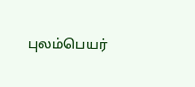புலம்பெயர்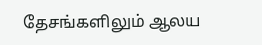தேசங்களிலும் ஆலய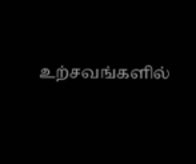உற்சவங்களில்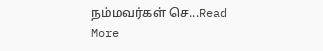நம்மவர்கள் செ...Read More